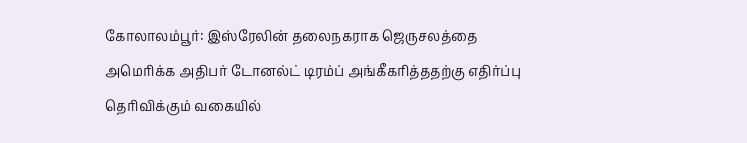கோலாலம்பூர்: இஸ்ரேலின் தலைநகராக ஜெருசலத்தை அமெரிக்க அதிபர் டோனல்ட் டிரம்ப் அங்கீகரித்ததற்கு எதிர்ப்பு தெரிவிக்கும் வகையில்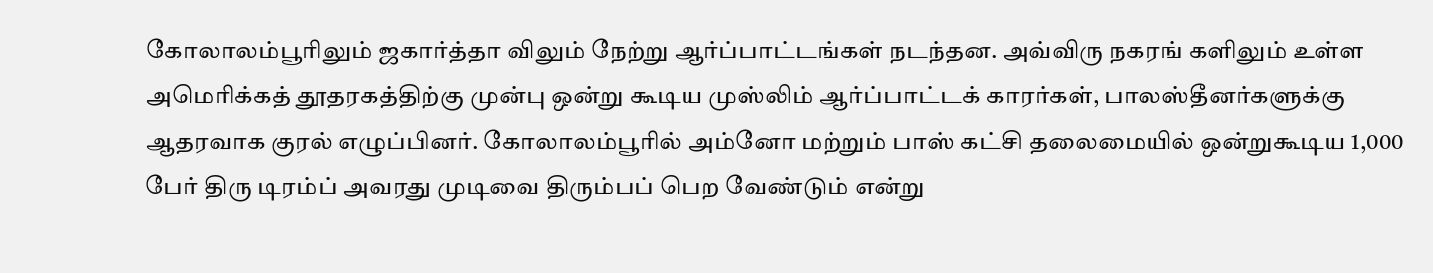கோலாலம்பூரிலும் ஜகார்த்தா விலும் நேற்று ஆர்ப்பாட்டங்கள் நடந்தன. அவ்விரு நகரங் களிலும் உள்ள அமெரிக்கத் தூதரகத்திற்கு முன்பு ஒன்று கூடிய முஸ்லிம் ஆர்ப்பாட்டக் காரர்கள், பாலஸ்தீனர்களுக்கு ஆதரவாக குரல் எழுப்பினர். கோலாலம்பூரில் அம்னோ மற்றும் பாஸ் கட்சி தலைமையில் ஒன்றுகூடிய 1,000 பேர் திரு டிரம்ப் அவரது முடிவை திரும்பப் பெற வேண்டும் என்று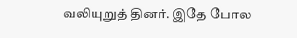வலியுறுத் தினர். இதே போல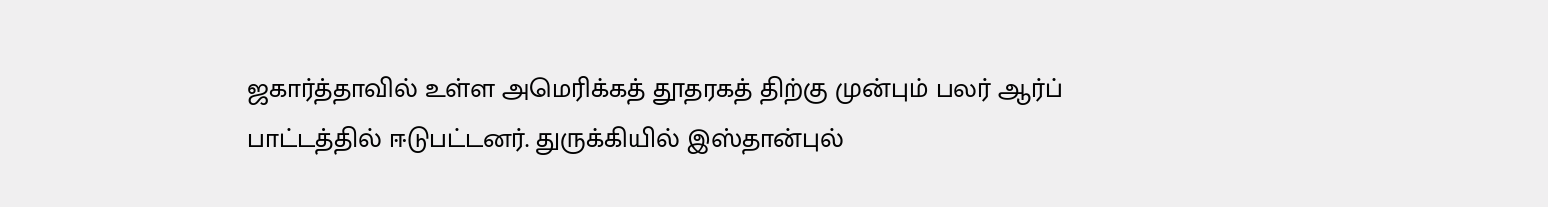ஜகார்த்தாவில் உள்ள அமெரிக்கத் தூதரகத் திற்கு முன்பும் பலர் ஆர்ப் பாட்டத்தில் ஈடுபட்டனர். துருக்கியில் இஸ்தான்புல்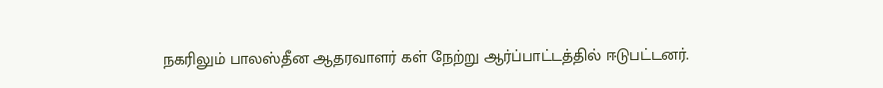நகரிலும் பாலஸ்தீன ஆதரவாளர் கள் நேற்று ஆர்ப்பாட்டத்தில் ஈடுபட்டனர்.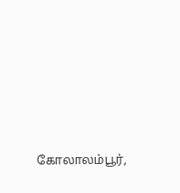கோலாலம்பூர்,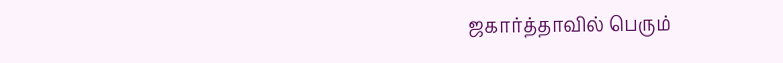ஜகார்த்தாவில் பெரும்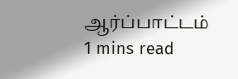ஆர்ப்பாட்டம்
1 mins read